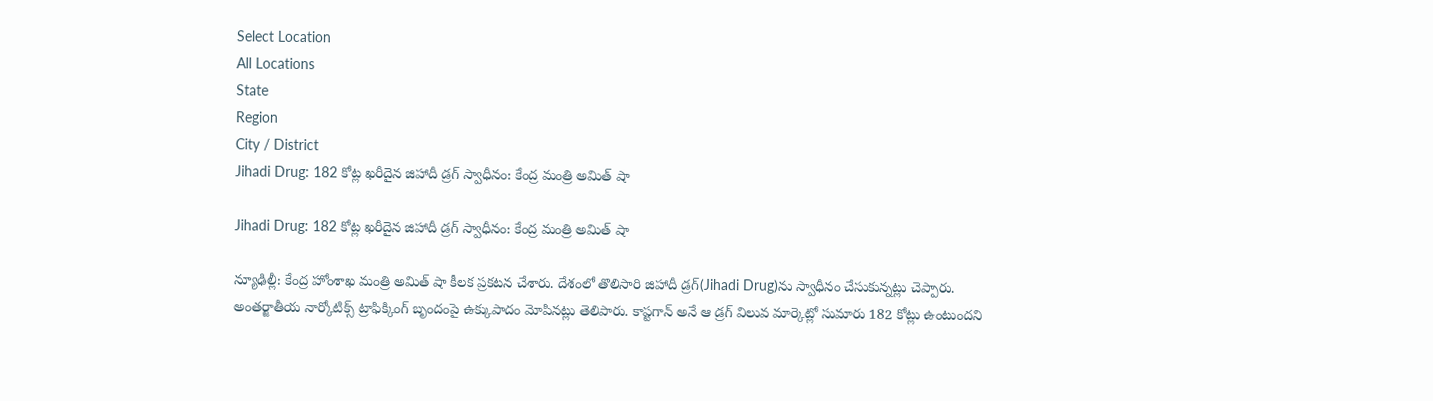Select Location
All Locations
State
Region
City / District
Jihadi Drug: 182 కోట్ల ఖ‌రీదైన జిహాదీ డ్ర‌గ్ స్వాధీనం: కేంద్ర మంత్రి అమిత్ షా

Jihadi Drug: 182 కోట్ల ఖ‌రీదైన జిహాదీ డ్ర‌గ్ స్వాధీనం: కేంద్ర మంత్రి అమిత్ షా

న్యూఢిల్లీ: కేంద్ర హోంశాఖ మంత్రి అమిత్ షా కీల‌క ప్ర‌క‌ట‌న చేశారు. దేశంలో తొలిసారి జిహాదీ డ్ర‌గ్‌(Jihadi Drug)ను స్వాధీనం చేసుకున్న‌ట్లు చెప్పారు. అంత‌ర్జాతీయ నార్కోటిక్స్ ట్రాఫిక్కింగ్‌ బృందంపై ఉక్కుపాదం మోపిన‌ట్లు తెలిపారు. కాప్ట‌గాన్ అనే ఆ డ్ర‌గ్ విలువ మార్కెట్లో సుమారు 182 కోట్లు ఉంటుంద‌ని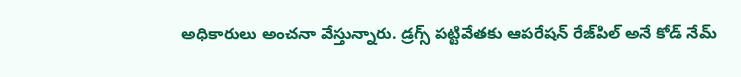అధికారులు అంచ‌నా వేస్తున్నారు. డ్ర‌గ్స్ ప‌ట్టివేత‌కు ఆప‌రేష‌న్ రేజ్‌పిల్ అనే కోడ్ నేమ్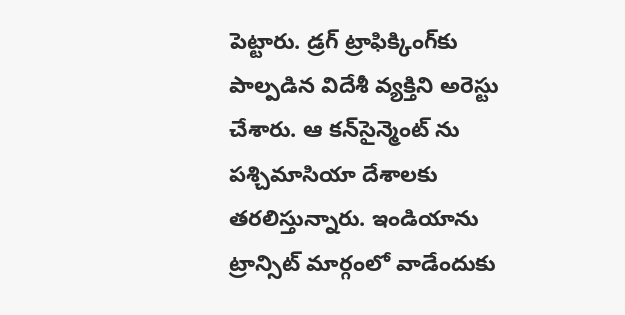పెట్టారు. డ్ర‌గ్ ట్రాఫిక్కింగ్‌కు పాల్ప‌డిన విదేశీ వ్య‌క్తిని అరెస్టు చేశారు. ఆ క‌న్‌సైన్మెంట్ ను ప‌శ్చిమాసియా దేశాల‌కు త‌ర‌లిస్తున్నారు. ఇండియాను ట్రాన్సిట్ మార్గంలో వాడేందుకు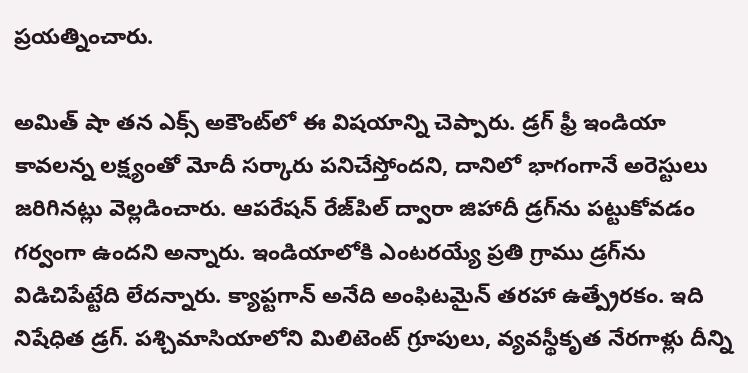ప్ర‌య‌త్నించారు.

అమిత్ షా త‌న ఎక్స్ అకౌంట్‌లో ఈ విష‌యాన్ని చెప్పారు. డ్ర‌గ్ ఫ్రీ ఇండియా కావ‌ల‌న్న లక్ష్యంతో మోదీ స‌ర్కారు ప‌నిచేస్తోంద‌ని, దానిలో భాగంగానే అరెస్టులు జ‌రిగిన‌ట్లు వెల్ల‌డించారు. ఆప‌రేష‌న్ రేజ్‌పిల్ ద్వారా జిహాదీ డ్ర‌గ్‌ను ప‌ట్టుకోవ‌డం గ‌ర్వంగా ఉంద‌ని అన్నారు. ఇండియాలోకి ఎంట‌ర‌య్యే ప్ర‌తి గ్రాము డ్ర‌గ్‌ను విడిచిపేట్టేది లేద‌న్నారు. క్యాప్ట‌గాన్ అనేది అంఫిట‌మైన్ త‌ర‌హా ఉత్ప్రేర‌కం. ఇది నిషేధిత డ్ర‌గ్‌. ప‌శ్చిమాసియాలోని మిలిటెంట్ గ్రూపులు, వ్య‌వ‌స్థీకృత నేర‌గాళ్లు దీన్ని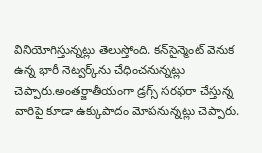వినియోగిస్తున్నట్లు తెలుస్తోంది. క‌న్‌సైన్మెంట్ వెనుక ఉన్న భారీ నెట్వ‌ర్క్‌ను చేధించ‌నున్న‌ట్లు చెప్పారు.అంత‌ర్జాతీయంగా డ్ర‌గ్స్ స‌ర‌ఫ‌రా చేస్తున్న వారిపై కూడా ఉక్కుపాదం మోప‌నున్న‌ట్లు చెప్పారు.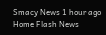Smacy News 1 hour ago
Home Flash News